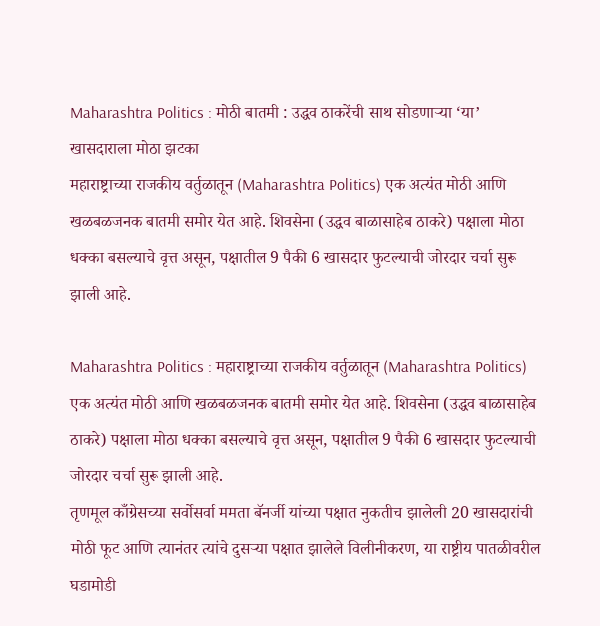Maharashtra Politics : मोठी बातमी : उद्धव ठाकरेंची साथ सोडणाऱ्या ‘या’ खासदाराला मोठा झटका
महाराष्ट्राच्या राजकीय वर्तुळातून (Maharashtra Politics) एक अत्यंत मोठी आणि खळबळजनक बातमी समोर येत आहे. शिवसेना (उद्धव बाळासाहेब ठाकरे) पक्षाला मोठा धक्का बसल्याचे वृत्त असून, पक्षातील 9 पैकी 6 खासदार फुटल्याची जोरदार चर्चा सुरू झाली आहे.

Maharashtra Politics : महाराष्ट्राच्या राजकीय वर्तुळातून (Maharashtra Politics) एक अत्यंत मोठी आणि खळबळजनक बातमी समोर येत आहे. शिवसेना (उद्धव बाळासाहेब ठाकरे) पक्षाला मोठा धक्का बसल्याचे वृत्त असून, पक्षातील 9 पैकी 6 खासदार फुटल्याची जोरदार चर्चा सुरू झाली आहे.
तृणमूल काँग्रेसच्या सर्वोसर्वा ममता बॅनर्जी यांच्या पक्षात नुकतीच झालेली 20 खासदारांची मोठी फूट आणि त्यानंतर त्यांचे दुसऱ्या पक्षात झालेले विलीनीकरण, या राष्ट्रीय पातळीवरील घडामोडी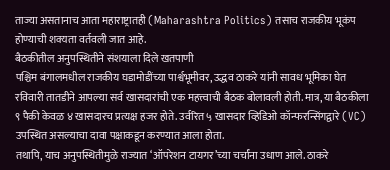ताज्या असतानाच आता महाराष्ट्रातही (Maharashtra Politics) तसाच राजकीय भूकंप होण्याची शक्यता वर्तवली जात आहे.
बैठकीतील अनुपस्थितीने संशयाला दिले खतपाणी
पश्चिम बंगालमधील राजकीय घडामोडींच्या पार्श्वभूमीवर, उद्धव ठाकरे यांनी सावध भूमिका घेत रविवारी तातडीने आपल्या सर्व खासदारांची एक महत्त्वाची बैठक बोलावली होती. मात्र, या बैठकीला ९ पैकी केवळ ४ खासदारच प्रत्यक्ष हजर होते. उर्वरित ५ खासदार व्हिडिओ कॉन्फरन्सिंगद्वारे (VC) उपस्थित असल्याचा दावा पक्षाकडून करण्यात आला होता.
तथापि, याच अनुपस्थितीमुळे राज्यात ‘ऑपरेशन टायगर’च्या चर्चांना उधाण आले. ठाकरे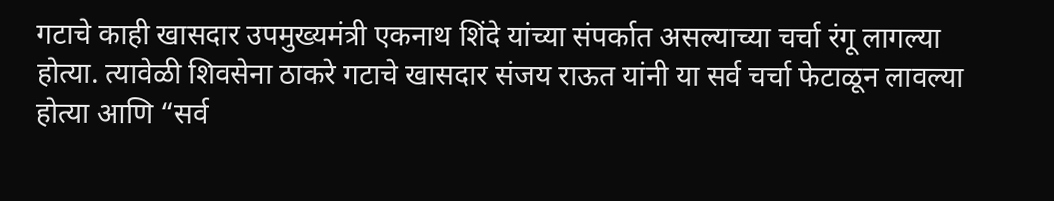गटाचे काही खासदार उपमुख्यमंत्री एकनाथ शिंदे यांच्या संपर्कात असल्याच्या चर्चा रंगू लागल्या होत्या. त्यावेळी शिवसेना ठाकरे गटाचे खासदार संजय राऊत यांनी या सर्व चर्चा फेटाळून लावल्या होत्या आणि “सर्व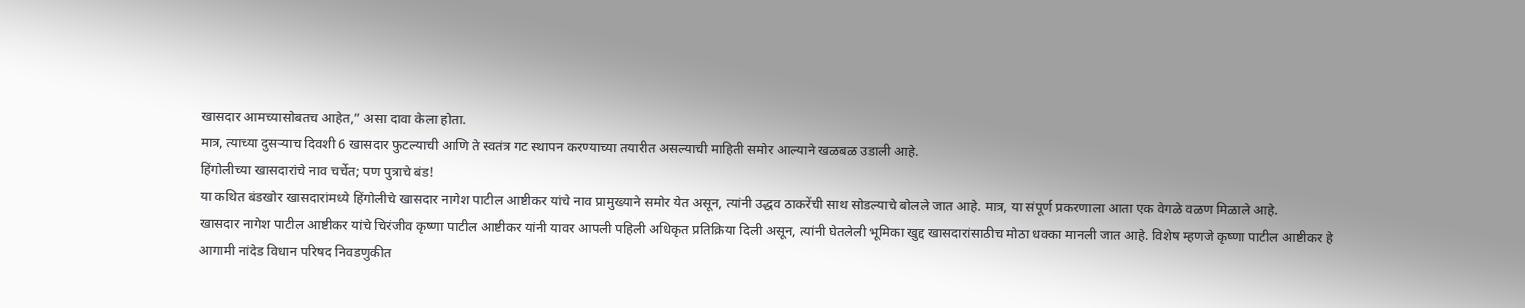खासदार आमच्यासोबतच आहेत,” असा दावा केला होता.
मात्र, त्याच्या दुसऱ्याच दिवशी 6 खासदार फुटल्याची आणि ते स्वतंत्र गट स्थापन करण्याच्या तयारीत असल्याची माहिती समोर आल्याने खळबळ उडाली आहे.
हिंगोलीच्या खासदारांचे नाव चर्चेत; पण पुत्राचे बंड!
या कथित बंडखोर खासदारांमध्ये हिंगोलीचे खासदार नागेश पाटील आष्टीकर यांचे नाव प्रामुख्याने समोर येत असून, त्यांनी उद्धव ठाकरेंची साथ सोडल्याचे बोलले जात आहे. मात्र, या संपूर्ण प्रकरणाला आता एक वेगळे वळण मिळाले आहे.
खासदार नागेश पाटील आष्टीकर यांचे चिरंजीव कृष्णा पाटील आष्टीकर यांनी यावर आपली पहिली अधिकृत प्रतिक्रिया दिली असून, त्यांनी घेतलेली भूमिका खुद्द खासदारांसाठीच मोठा धक्का मानली जात आहे. विशेष म्हणजे कृष्णा पाटील आष्टीकर हे आगामी नांदेड विधान परिषद निवडणुकीत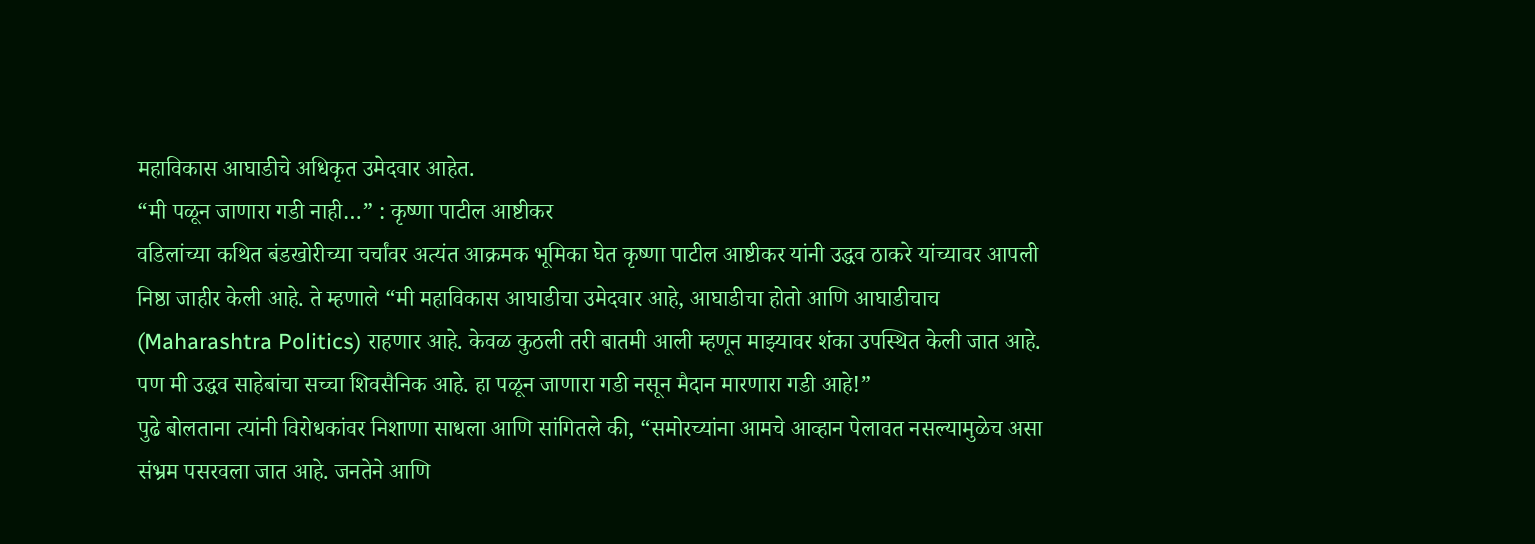महाविकास आघाडीचे अधिकृत उमेदवार आहेत.
“मी पळून जाणारा गडी नाही…” : कृष्णा पाटील आष्टीकर
वडिलांच्या कथित बंडखोरीच्या चर्चांवर अत्यंत आक्रमक भूमिका घेत कृष्णा पाटील आष्टीकर यांनी उद्धव ठाकरे यांच्यावर आपली निष्ठा जाहीर केली आहे. ते म्हणाले “मी महाविकास आघाडीचा उमेदवार आहे, आघाडीचा होतो आणि आघाडीचाच (Maharashtra Politics) राहणार आहे. केवळ कुठली तरी बातमी आली म्हणून माझ्यावर शंका उपस्थित केली जात आहे. पण मी उद्धव साहेबांचा सच्चा शिवसैनिक आहे. हा पळून जाणारा गडी नसून मैदान मारणारा गडी आहे!”
पुढे बोलताना त्यांनी विरोधकांवर निशाणा साधला आणि सांगितले की, “समोरच्यांना आमचे आव्हान पेलावत नसल्यामुळेच असा संभ्रम पसरवला जात आहे. जनतेने आणि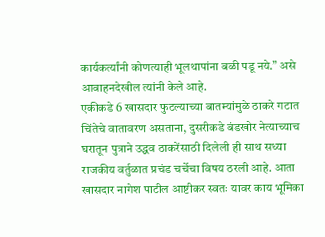कार्यकर्त्यांनी कोणत्याही भूलथापांना बळी पडू नये.” असे आवाहनदेखील त्यांनी केले आहे.
एकीकडे 6 खासदार फुटल्याच्या बातम्यांमुळे ठाकरे गटात चिंतेचे वातावरण असताना, दुसरीकडे बंडखोर नेत्याच्याच घरातून पुत्राने उद्धव ठाकरेंसाठी दिलेली ही साथ सध्या राजकीय वर्तुळात प्रचंड चर्चेचा विषय ठरली आहे. आता खासदार नागेश पाटील आष्टीकर स्वतः यावर काय भूमिका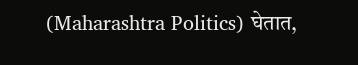(Maharashtra Politics) घेतात,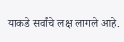याकडे सर्वांचे लक्ष लागले आहे.